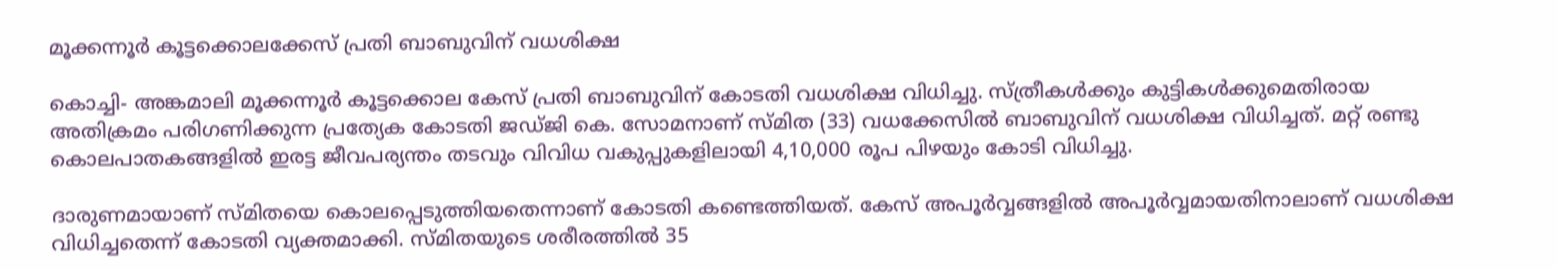മൂക്കന്നൂര്‍ കൂട്ടക്കൊലക്കേസ് പ്രതി ബാബുവിന് വധശിക്ഷ

കൊച്ചി- അങ്കമാലി മൂക്കന്നൂര്‍ കൂട്ടക്കൊല കേസ് പ്രതി ബാബുവിന് കോടതി വധശിക്ഷ വിധിച്ചു. സ്ത്രീകള്‍ക്കും കുട്ടികള്‍ക്കുമെതിരായ അതിക്രമം പരിഗണിക്കുന്ന പ്രത്യേക കോടതി ജഡ്ജി കെ. സോമനാണ് സ്മിത (33) വധക്കേസില്‍ ബാബുവിന് വധശിക്ഷ വിധിച്ചത്. മറ്റ് രണ്ടു കൊലപാതകങ്ങളില്‍ ഇരട്ട ജീവപര്യന്തം തടവും വിവിധ വകുപ്പുകളിലായി 4,10,000 രൂപ പിഴയും കോടി വിധിച്ചു.

ദാരുണമായാണ് സ്മിതയെ കൊലപ്പെടുത്തിയതെന്നാണ് കോടതി കണ്ടെത്തിയത്. കേസ് അപൂര്‍വ്വങ്ങളില്‍ അപൂര്‍വ്വമായതിനാലാണ് വധശിക്ഷ വിധിച്ചതെന്ന് കോടതി വ്യക്തമാക്കി. സ്മിതയുടെ ശരീരത്തില്‍ 35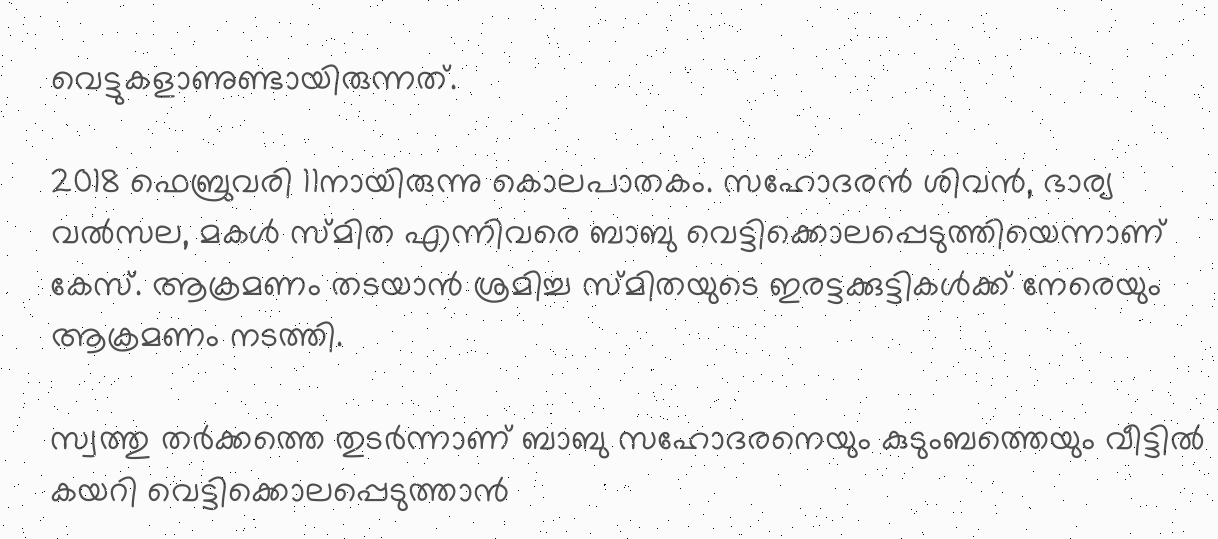വെട്ടുകളാണുണ്ടായിരുന്നത്.

2018 ഫെബ്രുവരി 11നായിരുന്നു കൊലപാതകം. സഹോദരന്‍ ശിവന്‍, ഭാര്യ വല്‍സല, മകള്‍ സ്മിത എന്നിവരെ ബാബു വെട്ടിക്കൊലപ്പെടുത്തിയെന്നാണ് കേസ്. ആക്രമണം തടയാന്‍ ശ്രമിച്ച സ്മിതയുടെ ഇരട്ടക്കുട്ടികള്‍ക്ക് നേരെയും ആക്രമണം നടത്തി.

സ്വത്തു തര്‍ക്കത്തെ തുടര്‍ന്നാണ് ബാബു സഹോദരനെയും കുടുംബത്തെയും വീട്ടില്‍ കയറി വെട്ടിക്കൊലപ്പെടുത്താന്‍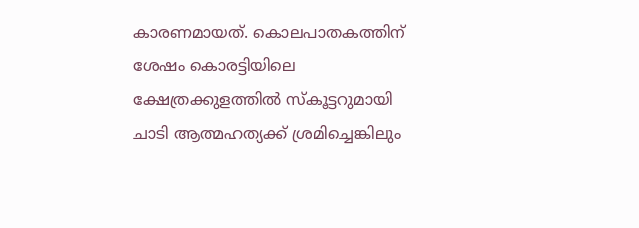കാരണമായത്. കൊലപാതകത്തിന് ശേഷം കൊരട്ടിയിലെ ക്ഷേത്രക്കുളത്തില്‍ സ്‌കൂട്ടറുമായി ചാടി ആത്മഹത്യക്ക് ശ്രമിച്ചെങ്കിലും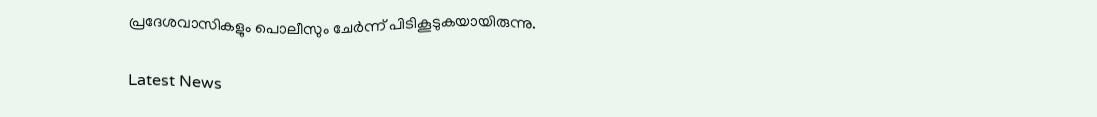പ്രദേശവാസികളും പൊലീസും ചേര്‍ന്ന് പിടികൂടുകയായിരുന്നു.

Latest News